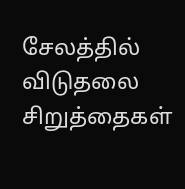சேலத்தில் விடுதலை சிறுத்தைகள்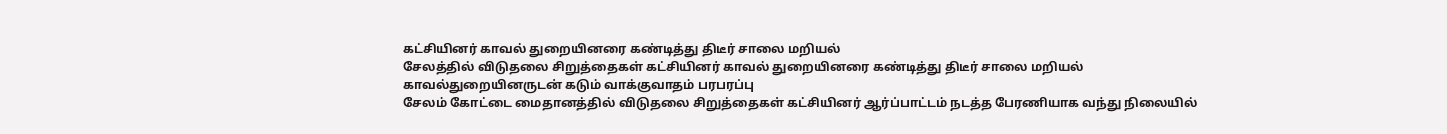கட்சியினர் காவல் துறையினரை கண்டித்து திடீர் சாலை மறியல்
சேலத்தில் விடுதலை சிறுத்தைகள் கட்சியினர் காவல் துறையினரை கண்டித்து திடீர் சாலை மறியல்
காவல்துறையினருடன் கடும் வாக்குவாதம் பரபரப்பு
சேலம் கோட்டை மைதானத்தில் விடுதலை சிறுத்தைகள் கட்சியினர் ஆர்ப்பாட்டம் நடத்த பேரணியாக வந்து நிலையில்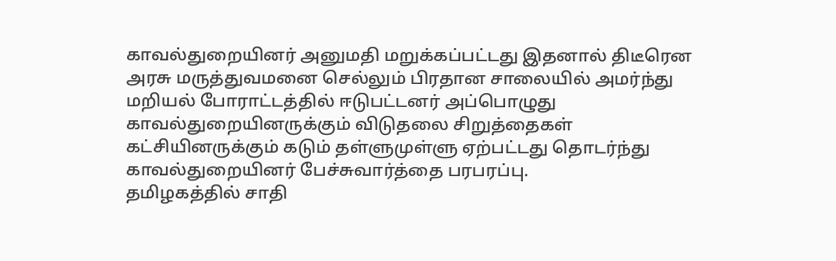காவல்துறையினர் அனுமதி மறுக்கப்பட்டது இதனால் திடீரென அரசு மருத்துவமனை செல்லும் பிரதான சாலையில் அமர்ந்து மறியல் போராட்டத்தில் ஈடுபட்டனர் அப்பொழுது காவல்துறையினருக்கும் விடுதலை சிறுத்தைகள் கட்சியினருக்கும் கடும் தள்ளுமுள்ளு ஏற்பட்டது தொடர்ந்து காவல்துறையினர் பேச்சுவார்த்தை பரபரப்பு.
தமிழகத்தில் சாதி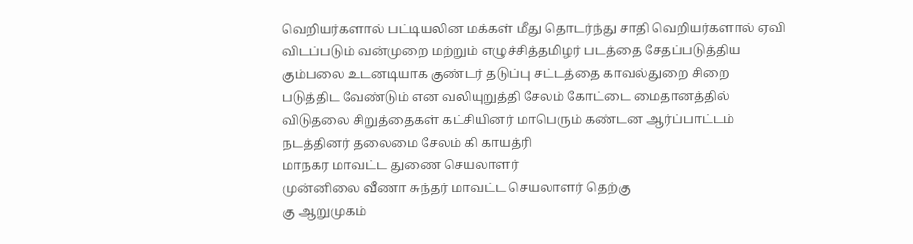வெறியர்களால் பட்டியலின மக்கள் மீது தொடர்ந்து சாதி வெறியர்களால் ஏவி விடப்படும் வன்முறை மற்றும் எழுச்சித்தமிழர் படத்தை சேதப்படுத்திய கும்பலை உடனடியாக குண்டர் தடுப்பு சட்டத்தை காவல்துறை சிறை படுத்திட வேண்டும் என வலியுறுத்தி சேலம் கோட்டை மைதானத்தில் விடுதலை சிறுத்தைகள் கட்சியினர் மாபெரும் கண்டன ஆர்ப்பாட்டம் நடத்தினர் தலைமை சேலம் கி காயத்ரி
மாநகர மாவட்ட துணை செயலாளர்
முன்னிலை வீணா சுந்தர் மாவட்ட செயலாளர் தெற்கு
கு ஆறுமுகம்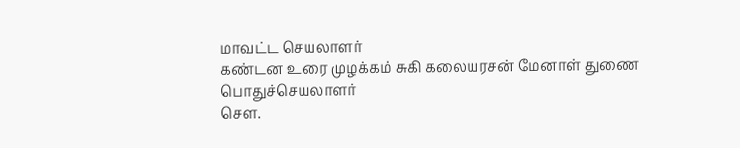மாவட்ட செயலாளர்
கண்டன உரை முழக்கம் சுகி கலையரசன் மேனாள் துணை பொதுச்செயலாளர்
செள.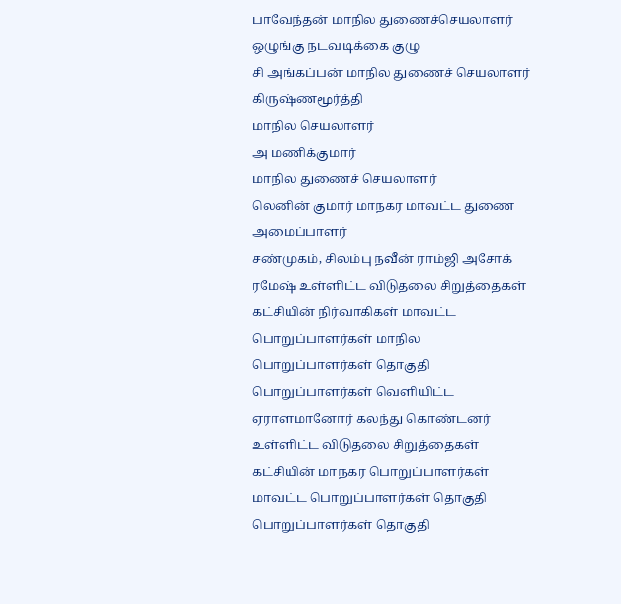பாவேந்தன் மாநில துணைச்செயலாளர் ஒழுங்கு நடவடிக்கை குழு
சி அங்கப்பன் மாநில துணைச் செயலாளர்
கிருஷ்ணமூர்த்தி
மாநில செயலாளர்
அ மணிக்குமார்
மாநில துணைச் செயலாளர்
லெனின் குமார் மாநகர மாவட்ட துணை அமைப்பாளர்
சண்முகம், சிலம்பு நவீன் ராம்ஜி அசோக் ரமேஷ் உள்ளிட்ட விடுதலை சிறுத்தைகள் கட்சியின் நிர்வாகிகள் மாவட்ட பொறுப்பாளர்கள் மாநில பொறுப்பாளர்கள் தொகுதி பொறுப்பாளர்கள் வெளியிட்ட ஏராளமானோர் கலந்து கொண்டனர்
உள்ளிட்ட விடுதலை சிறுத்தைகள் கட்சியின் மாநகர பொறுப்பாளர்கள் மாவட்ட பொறுப்பாளர்கள் தொகுதி பொறுப்பாளர்கள் தொகுதி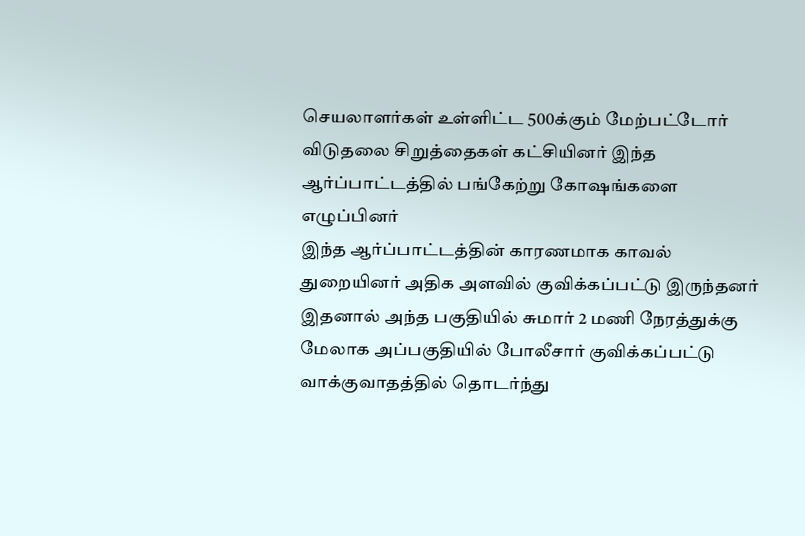செயலாளர்கள் உள்ளிட்ட 500க்கும் மேற்பட்டோர் விடுதலை சிறுத்தைகள் கட்சியினர் இந்த ஆர்ப்பாட்டத்தில் பங்கேற்று கோஷங்களை எழுப்பினர்
இந்த ஆர்ப்பாட்டத்தின் காரணமாக காவல் துறையினர் அதிக அளவில் குவிக்கப்பட்டு இருந்தனர் இதனால் அந்த பகுதியில் சுமார் 2 மணி நேரத்துக்கு மேலாக அப்பகுதியில் போலீசார் குவிக்கப்பட்டு வாக்குவாதத்தில் தொடர்ந்து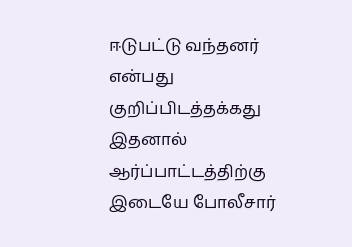ஈடுபட்டு வந்தனர் என்பது குறிப்பிடத்தக்கது இதனால் ஆர்ப்பாட்டத்திற்கு இடையே போலீசார்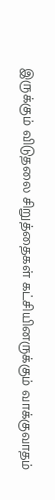இருக்கும் விடுதலை சிறுத்தைகள் கட்சியினருக்கும் வாக்குவாதம்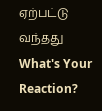ஏற்பட்டு வந்தது
What's Your Reaction?